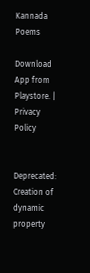Kannada Poems

Download App from Playstore. | Privacy Policy


Deprecated: Creation of dynamic property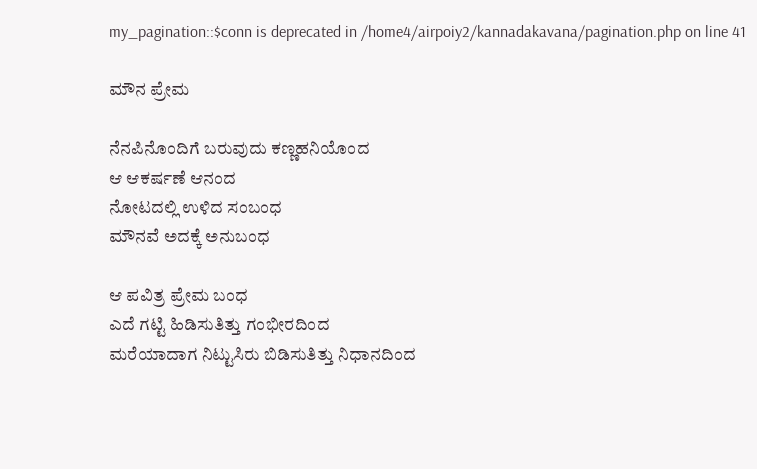my_pagination::$conn is deprecated in /home4/airpoiy2/kannadakavana/pagination.php on line 41

ಮೌನ ಪ್ರೇಮ

ನೆನಪಿನೊಂದಿಗೆ ಬರುವುದು ಕಣ್ಣಹನಿಯೊಂದ
ಆ ಆಕರ್ಷಣೆ ಆನಂದ
ನೋಟದಲ್ಲಿ ಉಳಿದ ಸಂಬಂಧ
ಮೌನವೆ ಅದಕ್ಕೆ ಅನುಬಂಧ

ಆ ಪವಿತ್ರ ಪ್ರೇಮ ಬಂಧ
ಎದೆ ಗಟ್ಟಿ ಹಿಡಿಸುತಿತ್ತು ಗಂಭೀರದಿಂದ
ಮರೆಯಾದಾಗ ನಿಟ್ಟುಸಿರು ಬಿಡಿಸುತಿತ್ತು ನಿಧಾನದಿಂದ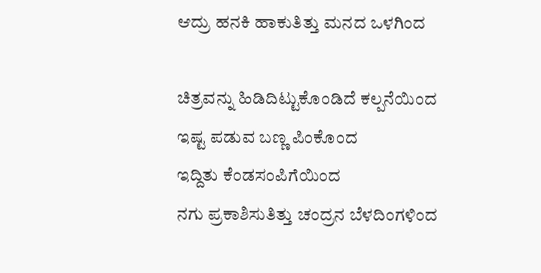ಆದ್ರು ಹನಕಿ ಹಾಕುತಿತ್ತು ಮನದ ಒಳಗಿಂದ

ಚಿತ್ರವನ್ನು ಹಿಡಿದಿಟ್ಟುಕೊಂಡಿದೆ ಕಲ್ಪನೆಯಿಂದ
ಇಷ್ಟ ಪಡುವ ಬಣ್ಣ ಪಿಂಕೊಂದ
ಇದ್ದಿತು ಕೆಂಡಸಂಪಿಗೆಯಿಂದ
ನಗು ಪ್ರಕಾಶಿಸುತಿತ್ತು ಚಂದ್ರನ ಬೆಳದಿಂಗಳಿಂದ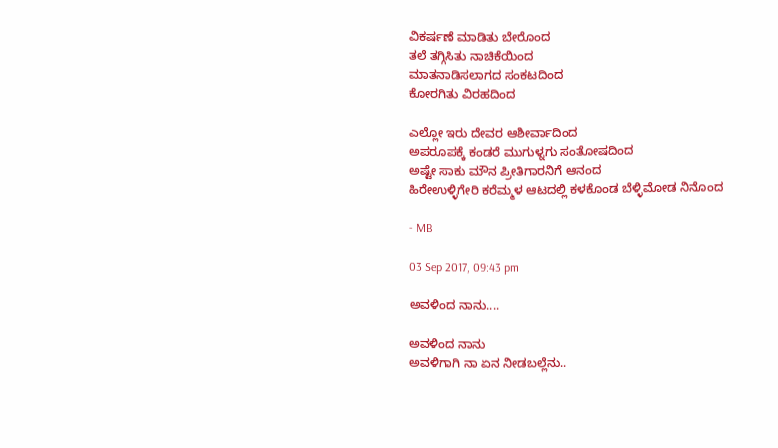ವಿಕರ್ಷಣೆ ಮಾಡಿತು ಬೇರೊಂದ
ತಲೆ ತಗ್ಗಿಸಿತು ನಾಚಿಕೆಯಿಂದ
ಮಾತನಾಡಿಸಲಾಗದ ಸಂಕಟದಿಂದ
ಕೋರಗಿತು ವಿರಹದಿಂದ

ಎಲ್ಲೋ ಇರು ದೇವರ ಆಶೀರ್ವಾದಿಂದ
ಅಪರೂಪಕ್ಕೆ ಕಂಡರೆ ಮುಗುಳ್ನಗು ಸಂತೋಷದಿಂದ
ಅಷ್ಟೇ ಸಾಕು ಮೌನ ಪ್ರೀತಿಗಾರನಿಗೆ ಆನಂದ
ಹಿರೇಉಳ್ಳಿಗೇರಿ ಕರೆಮ್ಮಳ ಆಟದಲ್ಲಿ ಕಳಕೊಂಡ ಬೆಳ್ಳಿಮೋಡ ನಿನೊಂದ

- MB

03 Sep 2017, 09:43 pm

ಅವಳಿಂದ ನಾನು....

ಅವಳಿಂದ ನಾನು
ಅವಳಿಗಾಗಿ ನಾ ಏನ ನೀಡಬಲ್ಲೆನು..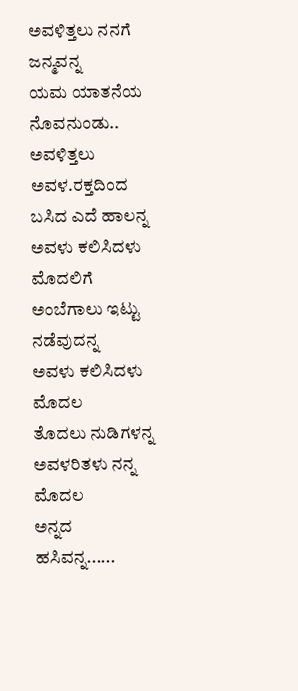ಅವಳಿತ್ತಲು ನನಗೆ ಜನ್ಮವನ್ನ
ಯಮ ಯಾತನೆಯ ನೊವನುಂಡು..
ಅವಳಿತ್ತಲು ಅವಳ.ರಕ್ತದಿಂದ
ಬಸಿದ ಎದೆ ಹಾಲನ್ನ
ಅವಳು ಕಲಿಸಿದಳು ಮೊದಲಿಗೆ
ಅಂಬೆಗಾಲು ಇಟ್ಟು ನಡೆವುದನ್ನ
ಅವಳು ಕಲಿಸಿದಳು ಮೊದಲ
ತೊದಲು ನುಡಿಗಳನ್ನ
ಅವಳರಿತಳು ನನ್ನ ಮೊದಲ
ಅನ್ನದ ಹಸಿವನ್ನ......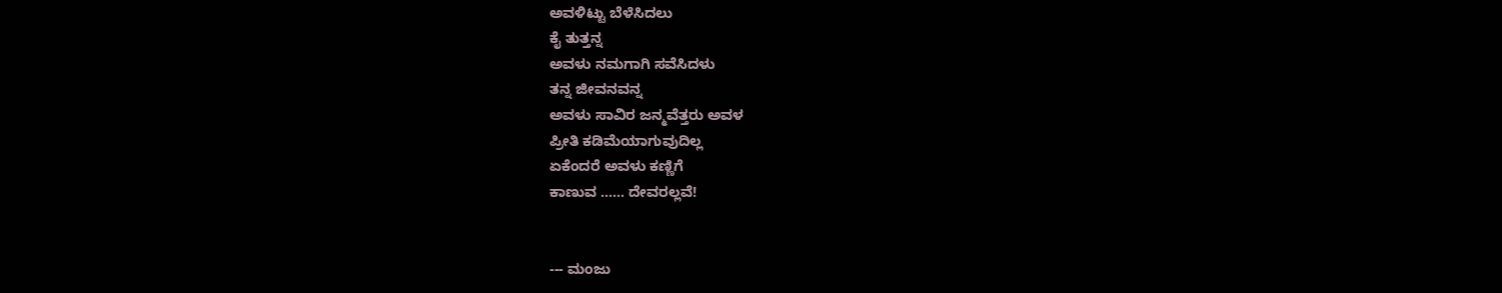ಅವಳಿಟ್ಟು ಬೆಳೆಸಿದಲು
ಕೈ ತುತ್ತನ್ನ
ಅವಳು ನಮಗಾಗಿ ಸವೆಸಿದಳು
ತನ್ನ ಜೀವನವನ್ನ
ಅವಳು ಸಾವಿರ ಜನ್ಮವೆತ್ತರು ಅವಳ
ಪ್ರೀತಿ ಕಡಿಮೆಯಾಗುವುದಿಲ್ಲ
ಏಕೆಂದರೆ ಅವಳು ಕಣ್ಣಿಗೆ
ಕಾಣುವ ...... ದೇವರಲ್ಲವೆ!


--- ಮಂಜು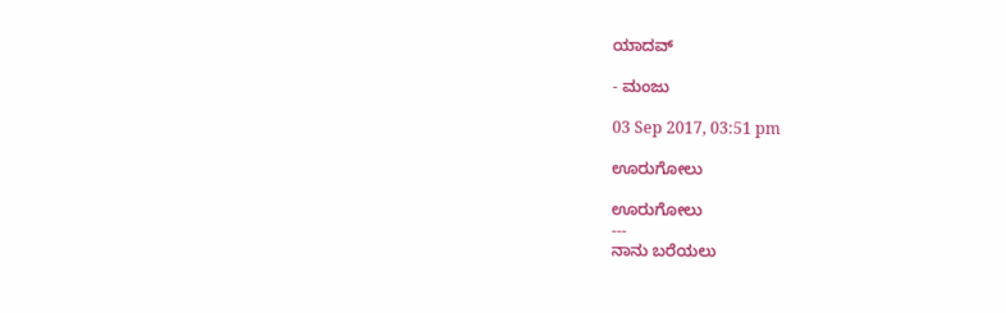ಯಾದವ್

- ಮಂಜು

03 Sep 2017, 03:51 pm

ಊರುಗೋಲು

ಊರುಗೋಲು
---
ನಾನು ಬರೆಯಲು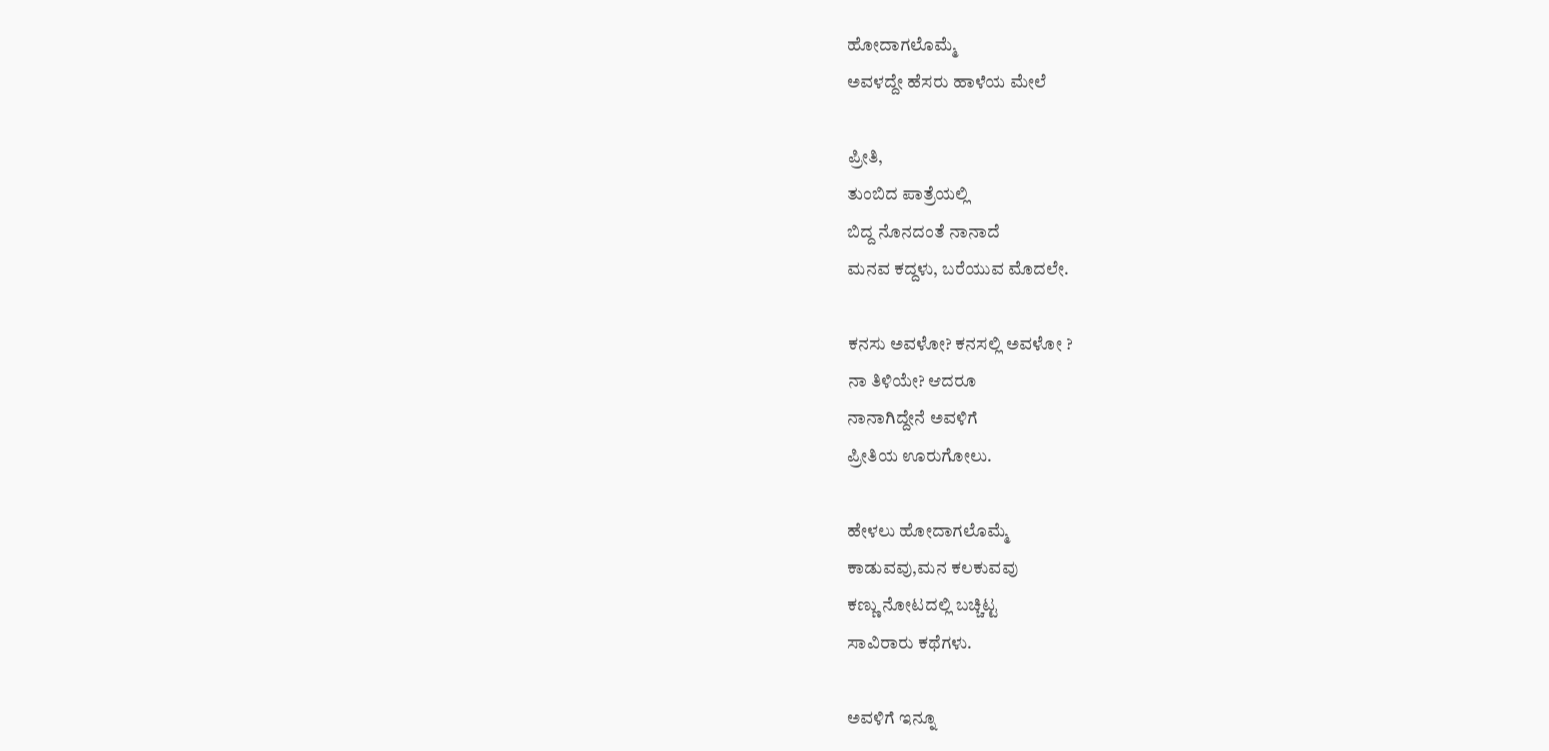ಹೋದಾಗಲೊಮ್ಮೆ
ಅವಳದ್ದೇ ಹೆಸರು ಹಾಳೆಯ ಮೇಲೆ

ಪ್ರೀತಿ,
ತುಂಬಿದ ಪಾತ್ರೆಯಲ್ಲಿ
ಬಿದ್ದ ನೊನದಂತೆ ನಾನಾದೆ
ಮನವ ಕದ್ದಳು, ಬರೆಯುವ ಮೊದಲೇ.

ಕನಸು ಅವಳೋ? ಕನಸಲ್ಲಿ ಅವಳೋ ?
ನಾ ತಿಳಿಯೇ? ಆದರೂ
ನಾನಾಗಿದ್ದೇನೆ ಅವಳಿಗೆ
ಪ್ರೀತಿಯ ಊರುಗೋಲು.

ಹೇಳಲು ಹೋದಾಗಲೊಮ್ಮೆ
ಕಾಡುವವು,ಮನ ಕಲಕುವವು
ಕಣ್ಣು ನೋಟದಲ್ಲಿ ಬಚ್ಚಿಟ್ಟ
ಸಾವಿರಾರು ಕಥೆಗಳು.

ಅವಳಿಗೆ ಇನ್ನೂ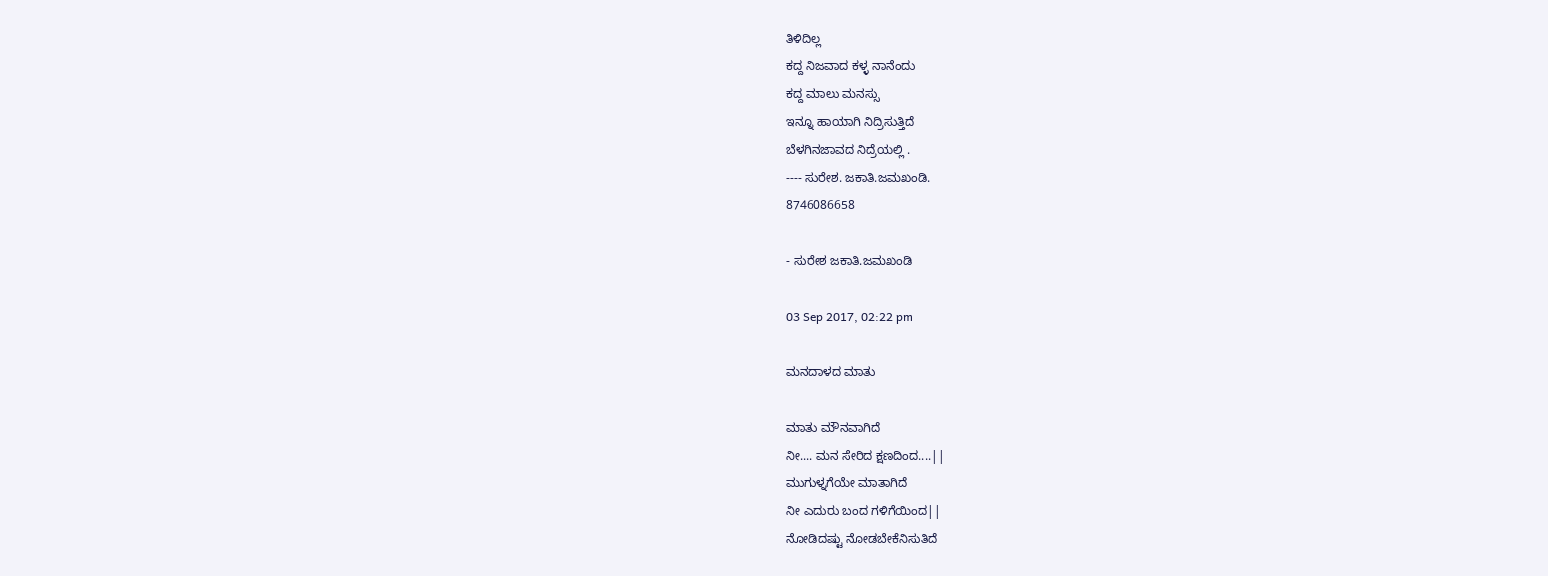ತಿಳಿದಿಲ್ಲ
ಕದ್ದ ನಿಜವಾದ ಕಳ್ಳ ನಾನೆಂದು
ಕದ್ದ ಮಾಲು ಮನಸ್ಸು
ಇನ್ನೂ ಹಾಯಾಗಿ ನಿದ್ರಿಸುತ್ತಿದೆ
ಬೆಳಗಿನಜಾವದ ನಿದ್ರೆಯಲ್ಲಿ .
---- ಸುರೇಶ. ಜಕಾತಿ.ಜಮಖಂಡಿ.
8746086658

- ಸುರೇಶ ಜಕಾತಿ.ಜಮಖಂಡಿ

03 Sep 2017, 02:22 pm

ಮನದಾಳದ ಮಾತು

ಮಾತು ಮೌನವಾಗಿದೆ
ನೀ.... ಮನ ಸೇರಿದ ಕ್ಷಣದಿಂದ....||
ಮುಗುಳ್ನಗೆಯೇ ಮಾತಾಗಿದೆ
ನೀ ಎದುರು ಬಂದ ಗಳಿಗೆಯಿಂದ||
ನೋಡಿದಷ್ಟು ನೋಡಬೇಕೆನಿಸುತಿದೆ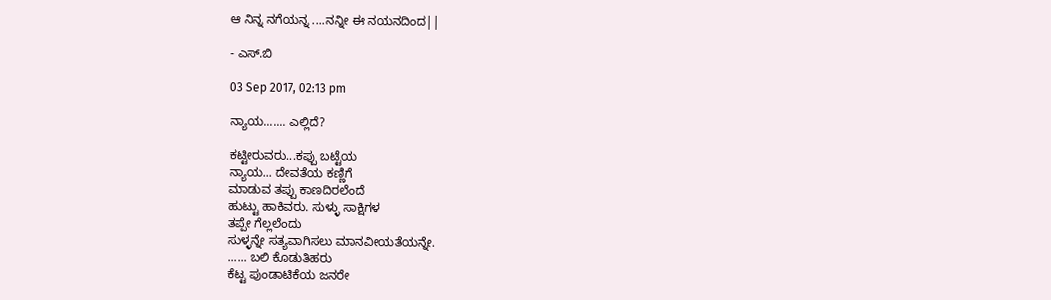ಆ ನಿನ್ನ ನಗೆಯನ್ನ ....ನನ್ನೀ ಈ ನಯನದಿಂದ||

- ಎಸ್.ಬಿ

03 Sep 2017, 02:13 pm

ನ್ಯಾಯ....... ಎಲ್ಲಿದೆ?

ಕಟ್ಟೀರುವರು...ಕಪ್ಪು ಬಟ್ಟೆಯ
ನ್ಯಾಯ... ದೇವತೆಯ ಕಣ್ಣಿಗೆ
ಮಾಡುವ ತಪ್ಪು ಕಾಣದಿರಲೆಂದೆ
ಹುಟ್ಟು ಹಾಕಿವರು. ಸುಳ್ಳು ಸಾಕ್ಷಿಗಳ
ತಪ್ಪೇ ಗೆಲ್ಲಲೆಂದು
ಸುಳ್ಳನ್ನೇ ಸತ್ಯವಾಗಿಸಲು ಮಾನವೀಯತೆಯನ್ನೇ.
...... ಬಲಿ ಕೊಡುತಿಹರು
ಕೆಟ್ಟ ಪುಂಡಾಟಿಕೆಯ ಜನರೇ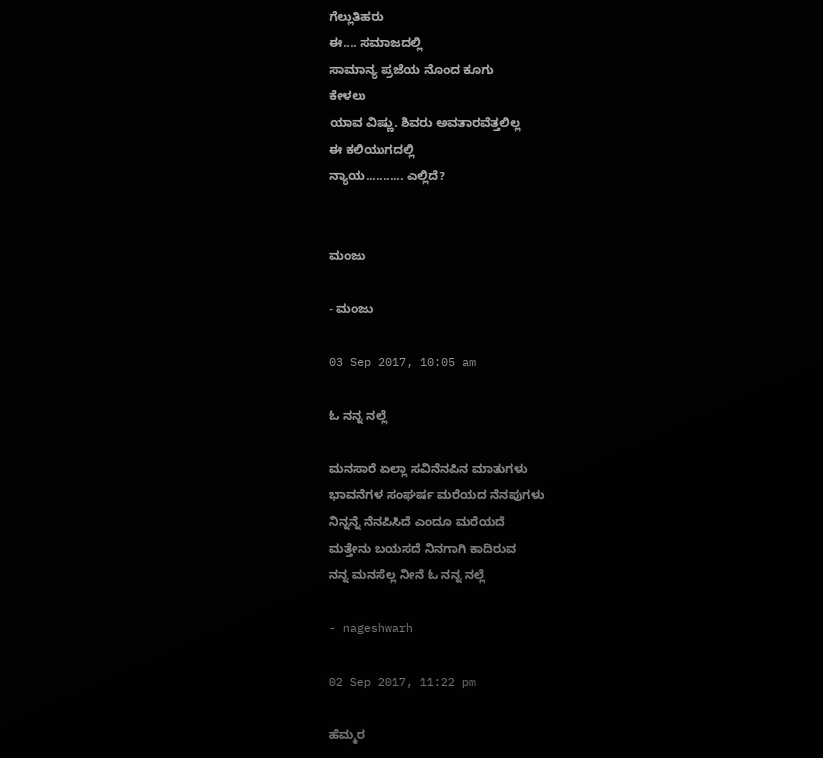ಗೆಲ್ಲುತಿಹರು
ಈ.... ಸಮಾಜದಲ್ಲಿ
ಸಾಮಾನ್ಯ ಪ್ರಜೆಯ ನೊಂದ ಕೂಗು
ಕೇಳಲು
ಯಾವ ವಿಷ್ಣು. ಶಿವರು ಅವತಾರವೆತ್ತಲಿಲ್ಲ
ಈ ಕಲಿಯುಗದಲ್ಲಿ
ನ್ಯಾಯ........... ಎಲ್ಲಿದೆ?


ಮಂಜು

- ಮಂಜು

03 Sep 2017, 10:05 am

ಓ ನನ್ನ ನಲ್ಲೆ

ಮನಸಾರೆ ಏಲ್ಲಾ ಸವಿನೆನಪಿನ ಮಾತುಗಳು
ಭಾವನೆಗಳ ಸಂಘರ್ಷ ಮರೆಯದ ನೆನಪುಗಳು
ನಿನ್ನನ್ನೆ ನೆನಪಿಸಿದೆ ಎಂದೂ ಮರೆಯದೆ
ಮತ್ತೇನು ಬಯಸದೆ ನಿನಗಾಗಿ ಕಾದಿರುವ
ನನ್ನ ಮನಸೆಲ್ಲ ನೀನೆ ಓ ನನ್ನ ನಲ್ಲೆ

- nageshwarh

02 Sep 2017, 11:22 pm

ಹೆಮ್ಮರ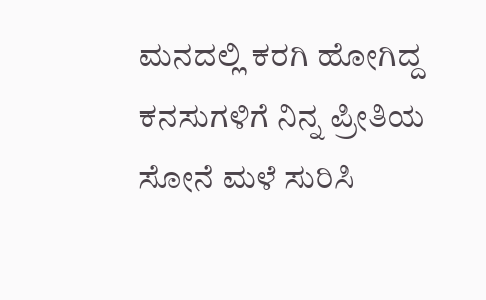ಮನದಲ್ಲಿ ಕರಗಿ ಹೋಗಿದ್ದ
ಕನಸುಗಳಿಗೆ ನಿನ್ನ ಪ್ರೀತಿಯ
ಸೋನೆ ಮಳೆ ಸುರಿಸಿ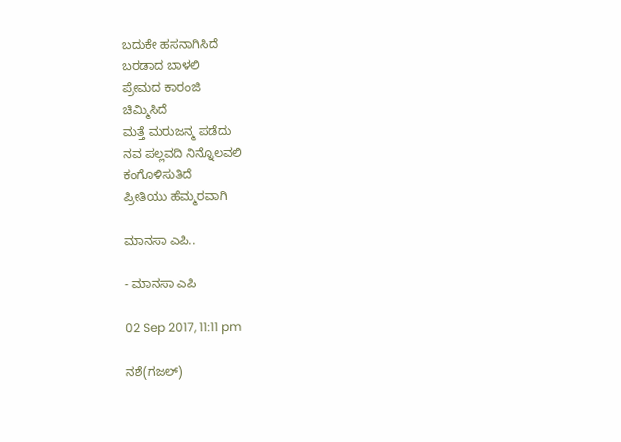ಬದುಕೇ ಹಸನಾಗಿಸಿದೆ
ಬರಡಾದ ಬಾಳಲಿ
ಪ್ರೇಮದ ಕಾರಂಜಿ
ಚಿಮ್ಮಿಸಿದೆ
ಮತ್ತೆ ಮರುಜನ್ಮ ಪಡೆದು
ನವ ಪಲ್ಲವದಿ ನಿನ್ನೊಲವಲಿ
ಕಂಗೊಳಿಸುತಿದೆ
ಪ್ರೀತಿಯು ಹೆಮ್ಮರವಾಗಿ

ಮಾನಸಾ ಎಪಿ..

- ಮಾನಸಾ ಎಪಿ

02 Sep 2017, 11:11 pm

ನಶೆ(ಗಜಲ್)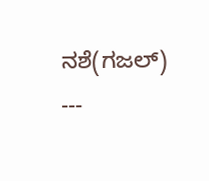ನಶೆ(ಗಜಲ್)
---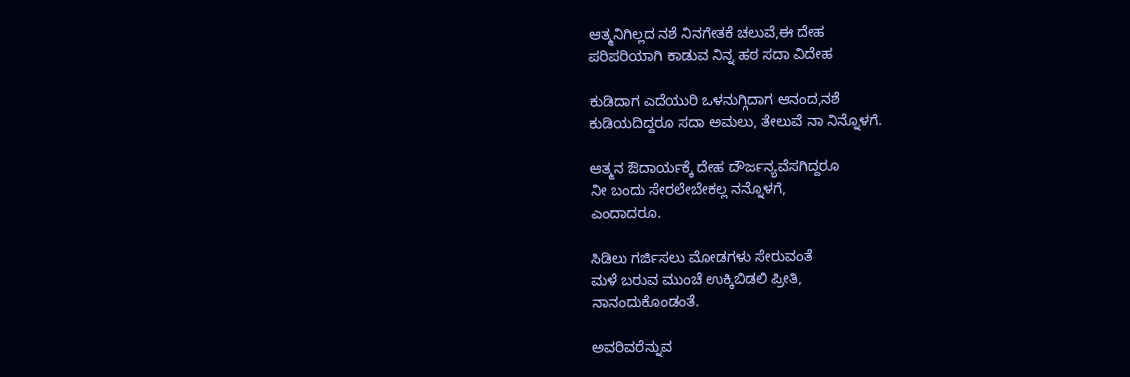ಆತ್ಮನಿಗಿಲ್ಲದ ನಶೆ ನಿನಗೇತಕೆ ಚಲುವೆ,ಈ ದೇಹ
ಪರಿಪರಿಯಾಗಿ ಕಾಡುವ ನಿನ್ನ ಹಠ ಸದಾ ವಿದೇಹ

ಕುಡಿದಾಗ ಎದೆಯುರಿ ಒಳನುಗ್ಗಿದಾಗ ಆನಂದ,ನಶೆ
ಕುಡಿಯದಿದ್ದರೂ ಸದಾ ಅಮಲು, ತೇಲುವೆ ನಾ ನಿನ್ನೊಳಗೆ.

ಆತ್ಮನ ಔದಾರ್ಯಕ್ಕೆ ದೇಹ ದೌರ್ಜನ್ಯವೆಸಗಿದ್ದರೂ
ನೀ ಬಂದು ಸೇರಲೇಬೇಕಲ್ಲ ನನ್ನೊಳಗೆ,
ಎಂದಾದರೂ.

ಸಿಡಿಲು ಗರ್ಜಿಸಲು ಮೋಡಗಳು ಸೇರುವಂತೆ
ಮಳೆ ಬರುವ ಮುಂಚೆ ಉಕ್ಕಿಬಿಡಲಿ ಪ್ರೀತಿ,
ನಾನಂದುಕೊಂಡಂತೆ.

ಅವರಿವರೆನ್ನುವ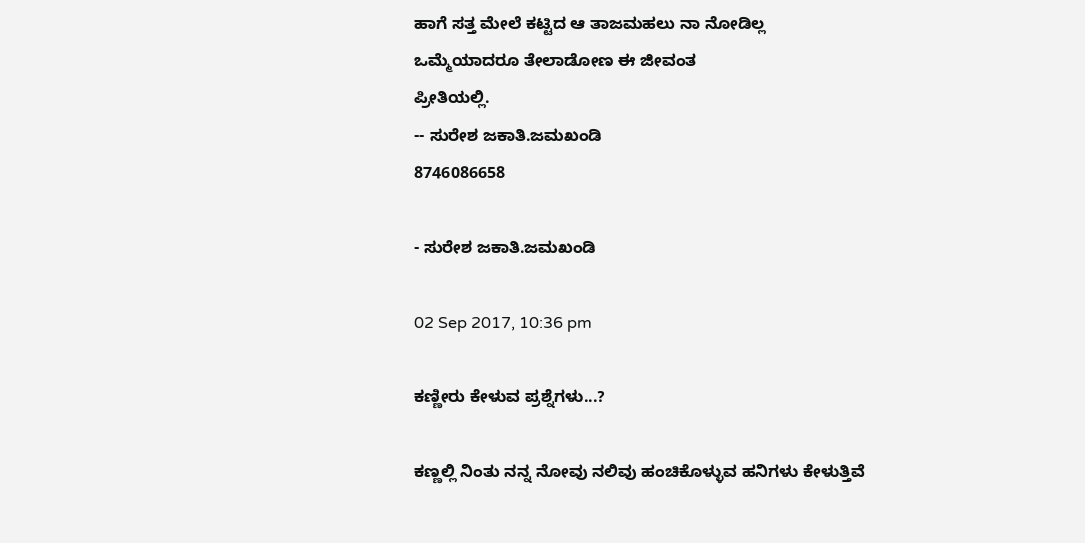ಹಾಗೆ ಸತ್ತ ಮೇಲೆ ಕಟ್ಟಿದ ಆ ತಾಜಮಹಲು ನಾ ನೋಡಿಲ್ಲ
ಒಮ್ಮೆಯಾದರೂ ತೇಲಾಡೋಣ ಈ ಜೀವಂತ
ಪ್ರೀತಿಯಲ್ಲಿ.
-- ಸುರೇಶ ಜಕಾತಿ.ಜಮಖಂಡಿ
8746086658

- ಸುರೇಶ ಜಕಾತಿ.ಜಮಖಂಡಿ

02 Sep 2017, 10:36 pm

ಕಣ್ಣೀರು ಕೇಳುವ ಪ್ರಶ್ನೆಗಳು...?

ಕಣ್ಣಲ್ಲಿ ನಿಂತು ನನ್ನ ನೋವು ನಲಿವು ಹಂಚಿಕೊಳ್ಳುವ ಹನಿಗಳು ಕೇಳುತ್ತಿವೆ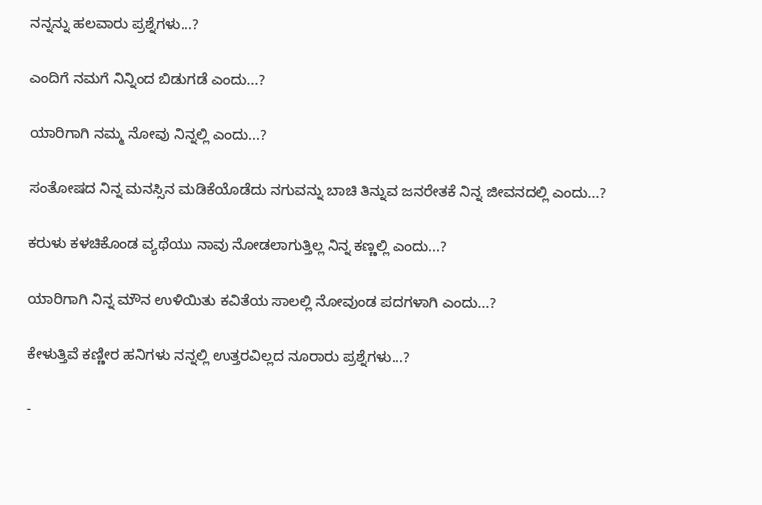ನನ್ನನ್ನು ಹಲವಾರು ಪ್ರಶ್ನೆಗಳು...?

ಎಂದಿಗೆ ನಮಗೆ ನಿನ್ನಿಂದ ಬಿಡುಗಡೆ ಎಂದು...?

ಯಾರಿಗಾಗಿ ನಮ್ಮ ನೋವು ನಿನ್ನಲ್ಲಿ ಎಂದು...?

ಸಂತೋಷದ ನಿನ್ನ ಮನಸ್ಸಿನ ಮಡಿಕೆಯೊಡೆದು ನಗುವನ್ನು ಬಾಚಿ ತಿನ್ನುವ ಜನರೇತಕೆ ನಿನ್ನ ಜೀವನದಲ್ಲಿ ಎಂದು...?

ಕರುಳು ಕಳಚಿಕೊಂಡ ವ್ಯಥೆಯು ನಾವು ನೋಡಲಾಗುತ್ತಿಲ್ಲ ನಿನ್ನ ಕಣ್ಣಲ್ಲಿ ಎಂದು...?

ಯಾರಿಗಾಗಿ ನಿನ್ನ ಮೌನ ಉಳಿಯಿತು ಕವಿತೆಯ ಸಾಲಲ್ಲಿ ನೋವುಂಡ ಪದಗಳಾಗಿ ಎಂದು...?

ಕೇಳುತ್ತಿವೆ ಕಣ್ಣೀರ ಹನಿಗಳು ನನ್ನಲ್ಲಿ ಉತ್ತರವಿಲ್ಲದ ನೂರಾರು ಪ್ರಶ್ನೆಗಳು...?

-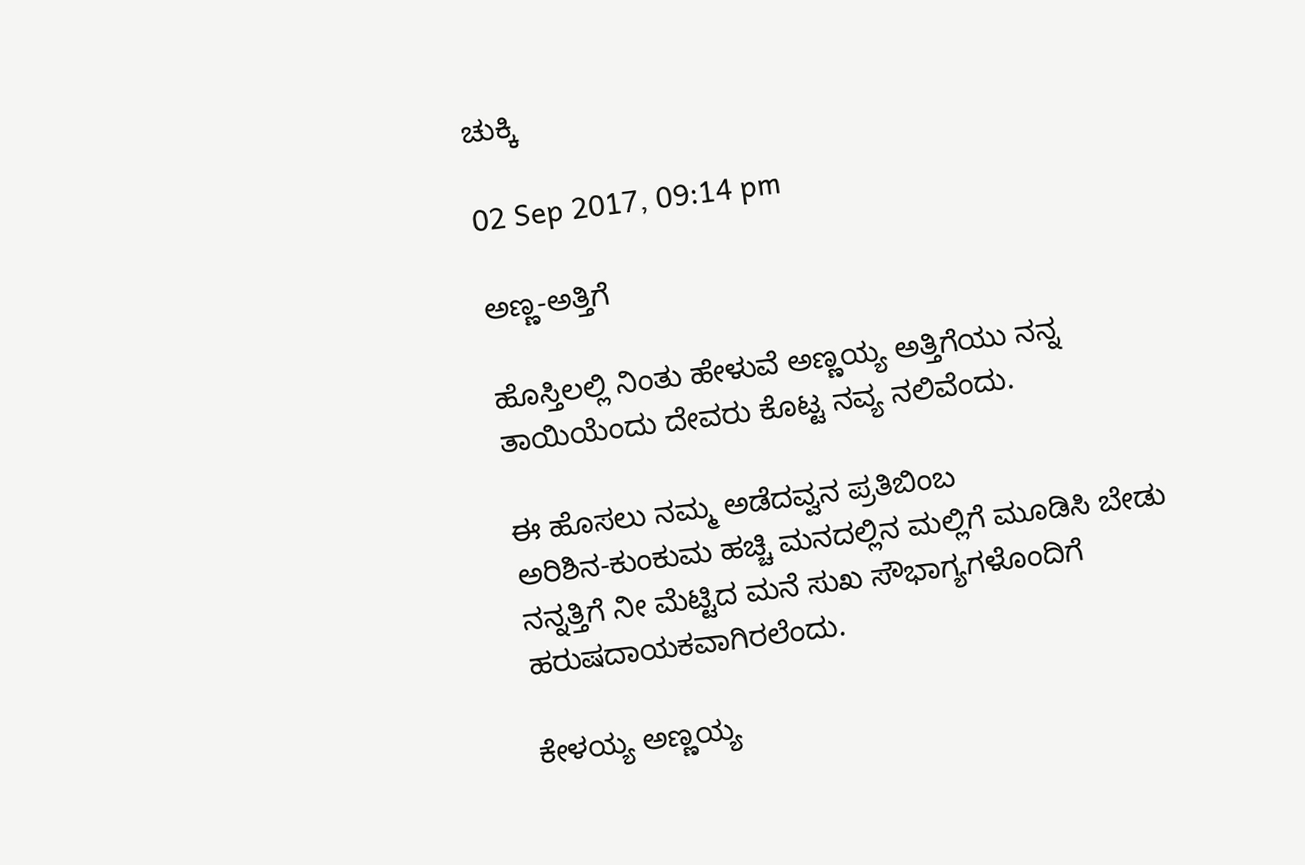ಚುಕ್ಕಿ

02 Sep 2017, 09:14 pm

ಅಣ್ಣ-ಅತ್ತಿಗೆ

ಹೊಸ್ತಿಲಲ್ಲಿ ನಿಂತು ಹೇಳುವೆ ಅಣ್ಣಯ್ಯ ಅತ್ತಿಗೆಯು ನನ್ನ ತಾಯಿಯೆಂದು ದೇವರು ಕೊಟ್ಟ ನವ್ಯ ನಲಿವೆಂದು.

ಈ ಹೊಸಲು ನಮ್ಮ ಅಡೆದವ್ವನ ಪ್ರತಿಬಿಂಬ
ಅರಿಶಿನ-ಕುಂಕುಮ ಹಚ್ಚಿ ಮನದಲ್ಲಿನ ಮಲ್ಲಿಗೆ ಮೂಡಿಸಿ ಬೇಡು ನನ್ನತ್ತಿಗೆ ನೀ ಮೆಟ್ಟಿದ ಮನೆ ಸುಖ ಸೌಭಾಗ್ಯಗಳೊಂದಿಗೆ ಹರುಷದಾಯಕವಾಗಿರಲೆಂದು.

ಕೇಳಯ್ಯ ಅಣ್ಣಯ್ಯ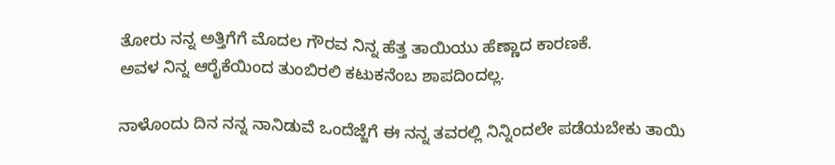ತೋರು ನನ್ನ ಅತ್ತಿಗೆಗೆ ಮೊದಲ ಗೌರವ ನಿನ್ನ ಹೆತ್ತ ತಾಯಿಯು ಹೆಣ್ಣಾದ ಕಾರಣಕೆ.
ಅವಳ ನಿನ್ನ ಆರೈಕೆಯಿಂದ ತುಂಬಿರಲಿ ಕಟುಕನೆಂಬ ಶಾಪದಿಂದಲ್ಲ.

ನಾಳೊಂದು ದಿನ ನನ್ನ ನಾನಿಡುವೆ ಒಂದೆಜ್ಜೆಗೆ ಈ ನನ್ನ ತವರಲ್ಲಿ ನಿನ್ನಿಂದಲೇ ಪಡೆಯಬೇಕು ತಾಯಿ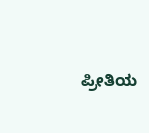ಪ್ರೀತಿಯ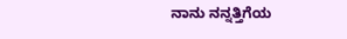ನಾನು ನನ್ನತ್ತಿಗೆಯ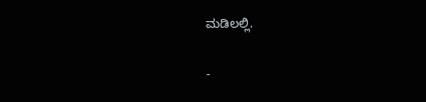ಮಡಿಲಲ್ಲಿ.

-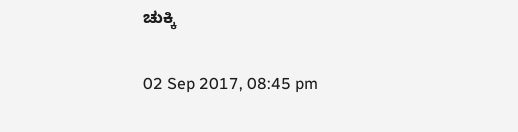ಚುಕ್ಕಿ

02 Sep 2017, 08:45 pm